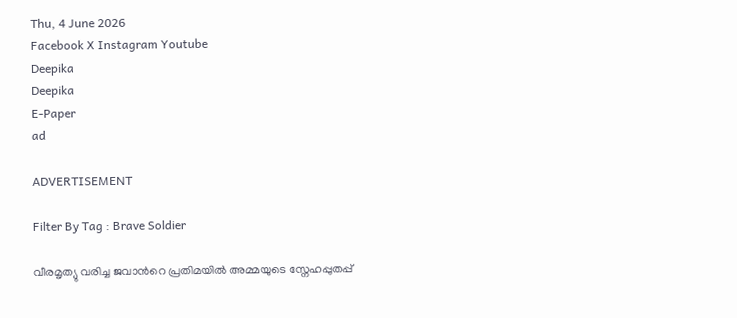Thu, 4 June 2026
Facebook X Instagram Youtube
Deepika
Deepika
E-Paper
ad

ADVERTISEMENT

Filter By Tag : Brave Soldier

വീരമൃത്യു വരിച്ച ജവാന്‍റെ പ്രതിമയിൽ അമ്മയുടെ സ്നേഹപ്പുതപ്പ്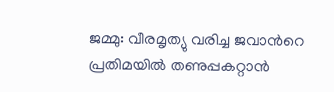ജമ്മു: വീരമൃത്യു വരിച്ച ജവാന്‍റെ പ്രതിമയിൽ തണുപ്പകറ്റാൻ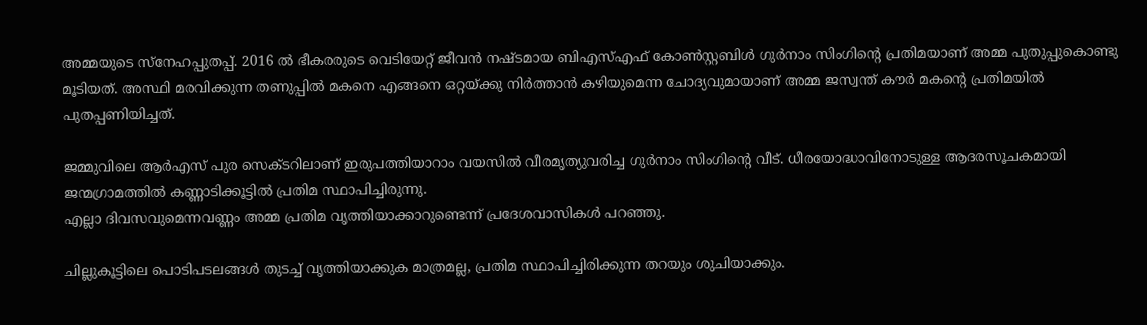അമ്മയുടെ സ്നേഹപ്പുതപ്പ്. 2016 ൽ ഭീകരരുടെ വെടിയേറ്റ് ജീവൻ നഷ്ടമായ ബിഎസ്എഫ് കോൺസ്റ്റബിൾ ഗുർനാം സിംഗിന്‍റെ പ്രതിമയാണ് അമ്മ പുതുപ്പുകൊണ്ടു മൂടിയത്. അസ്ഥി മരവിക്കുന്ന തണുപ്പിൽ മകനെ എങ്ങനെ ഒറ്റയ്ക്കു നിർത്താൻ കഴിയുമെന്ന ചോദ്യവുമായാണ് അമ്മ ജസ്വന്ത് കൗര്‍ മകന്‍റെ പ്രതിമയിൽ പുതപ്പണിയിച്ചത്.

ജമ്മുവിലെ ആർഎസ് പുര സെക്ടറിലാണ് ഇരുപത്തിയാറാം വയസിൽ വീരമൃത്യുവരിച്ച ഗുർനാം സിംഗിന്‍റെ വീട്. ധീരയോദ്ധാവിനോടുള്ള ആദരസൂചകമായി ജന്മഗ്രാമത്തിൽ കണ്ണാടിക്കൂട്ടിൽ പ്രതിമ സ്ഥാപിച്ചിരുന്നു.
എല്ലാ ദിവസവുമെന്നവണ്ണം അമ്മ പ്രതിമ വൃത്തിയാക്കാറുണ്ടെന്ന് പ്രദേശവാസികൾ പറഞ്ഞു.

ചില്ലുകൂട്ടിലെ പൊടിപടലങ്ങൾ തുടച്ച് വൃത്തിയാക്കുക മാത്രമല്ല, പ്രതിമ സ്ഥാപിച്ചിരിക്കുന്ന തറയും ശുചിയാക്കും.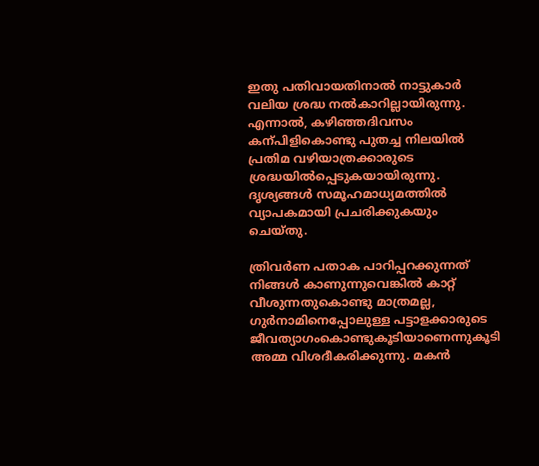ഇതു പതിവായതിനാൽ നാട്ടുകാർ വലിയ ശ്രദ്ധ നൽകാറില്ലായിരുന്നു. എന്നാൽ, കഴിഞ്ഞദിവസം കന്പിളികൊണ്ടു പുതച്ച നിലയിൽ പ്രതിമ വഴിയാത്രക്കാരുടെ ശ്രദ്ധയിൽപ്പെടുകയായിരുന്നു. ദൃശ്യങ്ങൾ സമൂഹമാധ്യമത്തിൽ വ്യാപകമായി പ്രചരിക്കുകയും ചെയ്തു.

ത്രിവര്‍ണ പതാക പാറിപ്പറക്കുന്നത് നിങ്ങള്‍ കാണുന്നുവെങ്കില്‍ കാറ്റ് വീശുന്നതുകൊണ്ടു മാത്രമല്ല, ഗുർനാമിനെപ്പോലുള്ള പട്ടാളക്കാരുടെ ജീവത്യാഗംകൊണ്ടുകൂടിയാണെന്നുകൂടി അമ്മ വിശദീകരിക്കുന്നു. മകൻ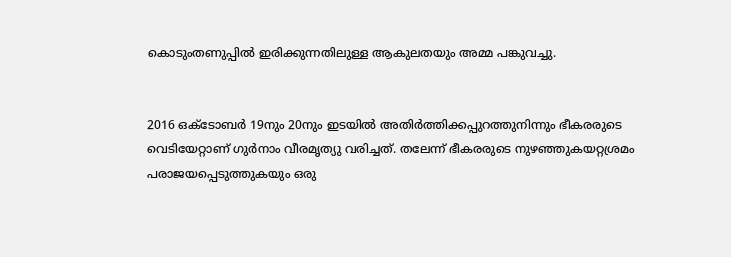കൊടുംതണുപ്പിൽ ഇരിക്കുന്നതിലുള്ള ആകുലതയും അമ്മ പങ്കുവച്ചു.


2016 ഒക്ടോബര്‍ 19നും 20നും ഇടയിൽ അതിർത്തിക്കപ്പുറത്തുനിന്നും ഭീകരരുടെ വെടിയേറ്റാണ് ഗുര്‍നാം വീരമൃത്യു വരിച്ചത്. തലേന്ന് ഭീകരരുടെ നുഴഞ്ഞുകയറ്റശ്രമം പരാജയപ്പെടുത്തുകയും ഒരു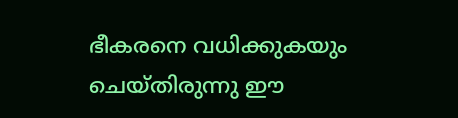ഭീകരനെ വധിക്കുകയും ചെയ്തിരുന്നു ഈ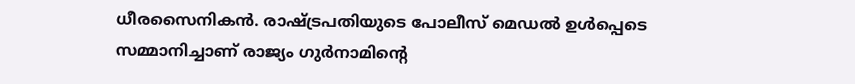ധീരസൈനികൻ. രാഷ്‌ട്രപതിയുടെ പോലീസ് മെഡൽ ഉൾപ്പെടെ സമ്മാനിച്ചാണ് രാജ്യം ഗുർനാമിന്‍റെ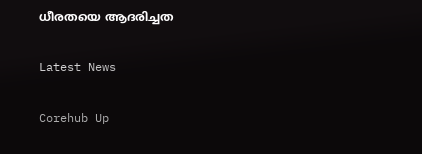ധീരതയെ ആദരിച്ചത

Latest News

Corehub Up